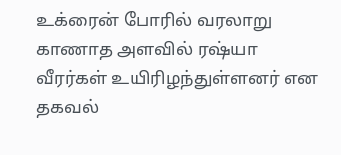உக்ரைன் போரில் வரலாறு காணாத அளவில் ரஷ்யா வீரர்கள் உயிரிழந்துள்ளனர் என தகவல்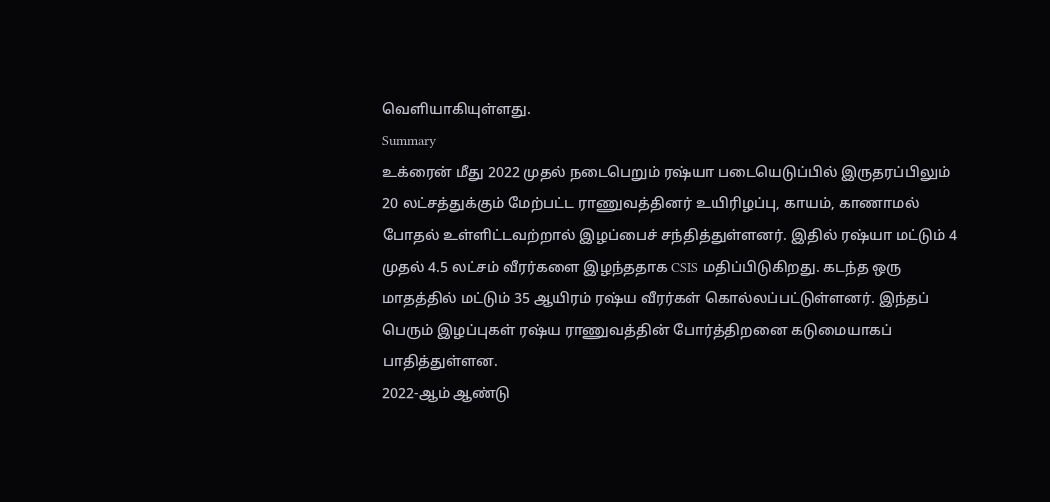வெளியாகியுள்ளது.
Summary
உக்ரைன் மீது 2022 முதல் நடைபெறும் ரஷ்யா படையெடுப்பில் இருதரப்பிலும் 20 லட்சத்துக்கும் மேற்பட்ட ராணுவத்தினர் உயிரிழப்பு, காயம், காணாமல் போதல் உள்ளிட்டவற்றால் இழப்பைச் சந்தித்துள்ளனர். இதில் ரஷ்யா மட்டும் 4 முதல் 4.5 லட்சம் வீரர்களை இழந்ததாக CSIS மதிப்பிடுகிறது. கடந்த ஒரு மாதத்தில் மட்டும் 35 ஆயிரம் ரஷ்ய வீரர்கள் கொல்லப்பட்டுள்ளனர். இந்தப் பெரும் இழப்புகள் ரஷ்ய ராணுவத்தின் போர்த்திறனை கடுமையாகப் பாதித்துள்ளன.
2022-ஆம் ஆண்டு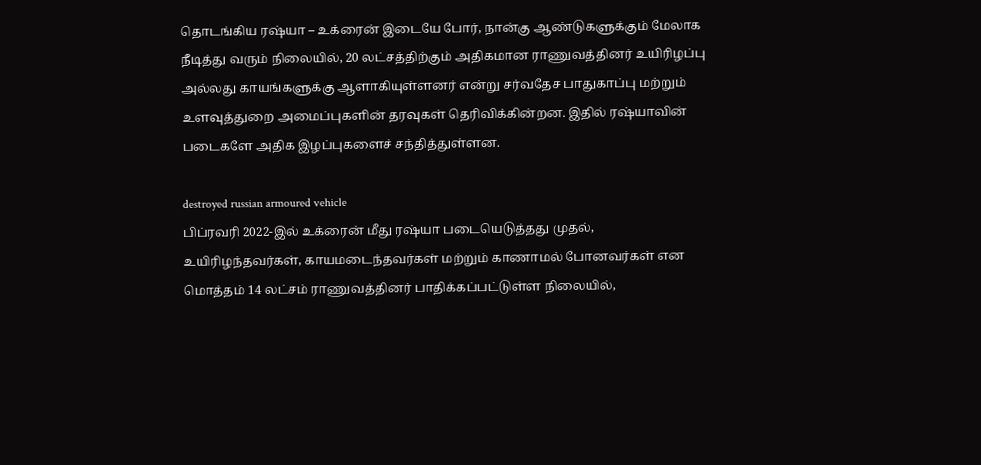தொடங்கிய ரஷ்யா – உக்ரைன் இடையே போர், நான்கு ஆண்டுகளுக்கும் மேலாக நீடித்து வரும் நிலையில், 20 லட்சத்திற்கும் அதிகமான ராணுவத்தினர் உயிரிழப்பு அல்லது காயங்களுக்கு ஆளாகியுள்ளனர் என்று சர்வதேச பாதுகாப்பு மற்றும் உளவுத்துறை அமைப்புகளின் தரவுகள் தெரிவிக்கின்றன. இதில் ரஷ்யாவின் படைகளே அதிக இழப்புகளைச் சந்தித்துள்ளன.

destroyed russian armoured vehicle
பிப்ரவரி 2022-இல் உக்ரைன் மீது ரஷ்யா படையெடுத்தது முதல், உயிரிழந்தவர்கள், காயமடைந்தவர்கள் மற்றும் காணாமல் போனவர்கள் என மொத்தம் 14 லட்சம் ராணுவத்தினர் பாதிக்கப்பட்டுள்ள நிலையில்,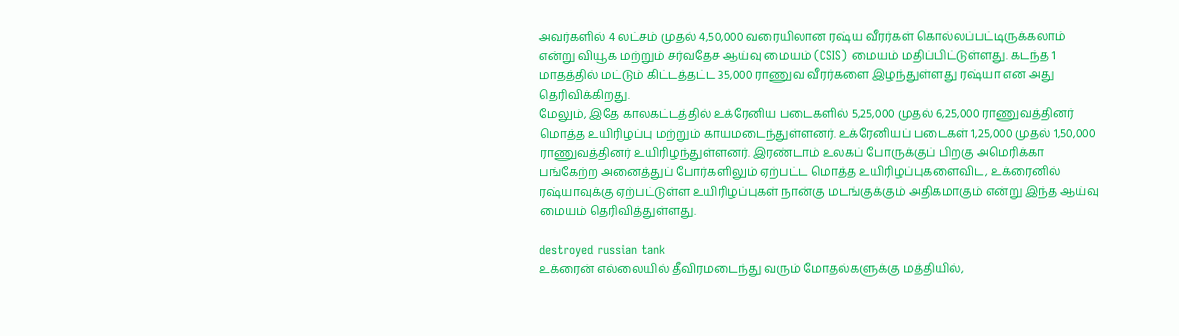அவர்களில் 4 லட்சம் முதல் 4,50,000 வரையிலான ரஷ்ய வீரர்கள் கொல்லப்பட்டிருக்கலாம் என்று வியூக மற்றும் சர்வதேச ஆய்வு மையம் (CSIS) மையம் மதிப்பிட்டுள்ளது. கடந்த 1 மாதத்தில் மட்டும் கிட்டத்தட்ட 35,000 ராணுவ வீரர்களை இழந்துள்ளது ரஷ்யா என அது தெரிவிக்கிறது.
மேலும், இதே காலகட்டத்தில் உக்ரேனிய படைகளில் 5,25,000 முதல் 6,25,000 ராணுவத்தினர் மொத்த உயிரிழப்பு மற்றும் காயமடைந்துள்ளனர். உக்ரேனியப் படைகள் 1,25,000 முதல் 1,50,000 ராணுவத்தினர் உயிரிழந்துள்ளனர். இரண்டாம் உலகப் போருக்குப் பிறகு அமெரிக்கா பங்கேற்ற அனைத்துப் போர்களிலும் ஏற்பட்ட மொத்த உயிரிழப்புகளைவிட, உக்ரைனில் ரஷ்யாவுக்கு ஏற்பட்டுள்ள உயிரிழப்புகள் நான்கு மடங்குக்கும் அதிகமாகும் என்று இந்த ஆய்வு மையம் தெரிவித்துள்ளது.

destroyed russian tank
உக்ரைன் எல்லையில் தீவிரமடைந்து வரும் மோதல்களுக்கு மத்தியில்,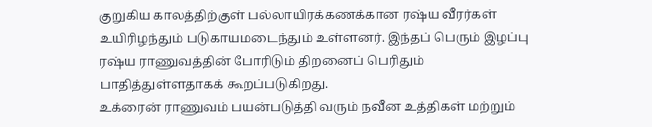குறுகிய காலத்திற்குள் பல்லாயிரக்கணக்கான ரஷ்ய வீரர்கள் உயிரிழந்தும் படுகாயமடைந்தும் உள்ளனர். இந்தப் பெரும் இழப்பு ரஷ்ய ராணுவத்தின் போரிடும் திறனைப் பெரிதும் பாதித்துள்ளதாகக் கூறப்படுகிறது.
உக்ரைன் ராணுவம் பயன்படுத்தி வரும் நவீன உத்திகள் மற்றும்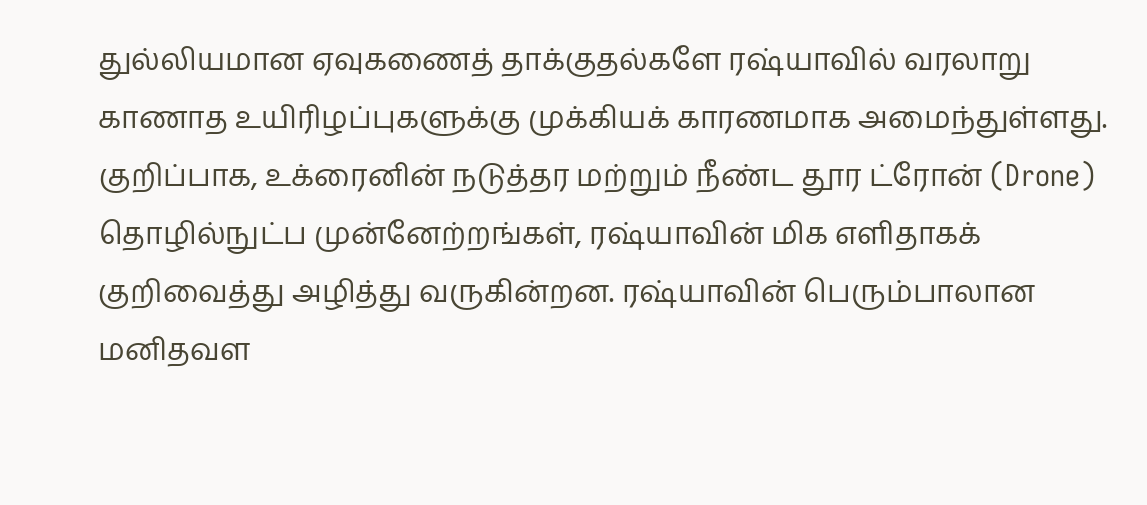துல்லியமான ஏவுகணைத் தாக்குதல்களே ரஷ்யாவில் வரலாறு காணாத உயிரிழப்புகளுக்கு முக்கியக் காரணமாக அமைந்துள்ளது. குறிப்பாக, உக்ரைனின் நடுத்தர மற்றும் நீண்ட தூர ட்ரோன் (Drone) தொழில்நுட்ப முன்னேற்றங்கள், ரஷ்யாவின் மிக எளிதாகக் குறிவைத்து அழித்து வருகின்றன. ரஷ்யாவின் பெரும்பாலான மனிதவள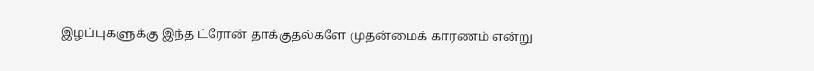இழப்புகளுக்கு இந்த ட்ரோன் தாக்குதல்களே முதன்மைக் காரணம் என்று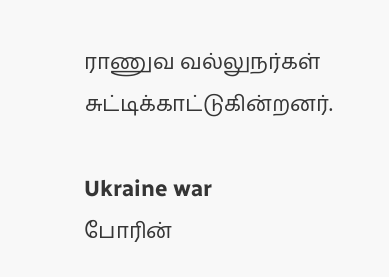ராணுவ வல்லுநர்கள் சுட்டிக்காட்டுகின்றனர்.

Ukraine war
போரின்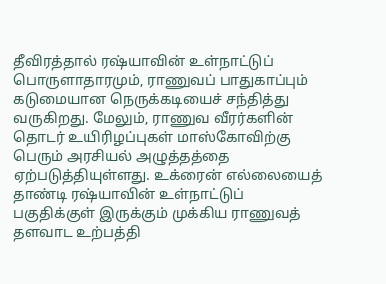தீவிரத்தால் ரஷ்யாவின் உள்நாட்டுப் பொருளாதாரமும், ராணுவப் பாதுகாப்பும் கடுமையான நெருக்கடியைச் சந்தித்து வருகிறது. மேலும், ராணுவ வீரர்களின் தொடர் உயிரிழப்புகள் மாஸ்கோவிற்கு பெரும் அரசியல் அழுத்தத்தை ஏற்படுத்தியுள்ளது. உக்ரைன் எல்லையைத் தாண்டி ரஷ்யாவின் உள்நாட்டுப் பகுதிக்குள் இருக்கும் முக்கிய ராணுவத் தளவாட உற்பத்தி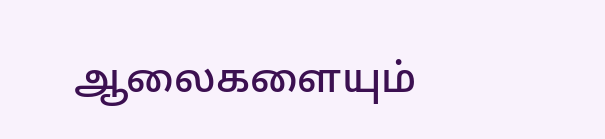ஆலைகளையும்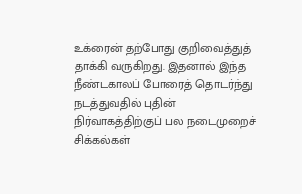உக்ரைன் தற்போது குறிவைத்துத் தாக்கி வருகிறது. இதனால் இந்த நீண்டகாலப் போரைத் தொடர்ந்து நடத்துவதில் புதின் நிர்வாகத்திற்குப் பல நடைமுறைச் சிக்கல்கள்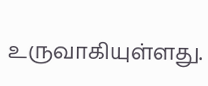உருவாகியுள்ளது.